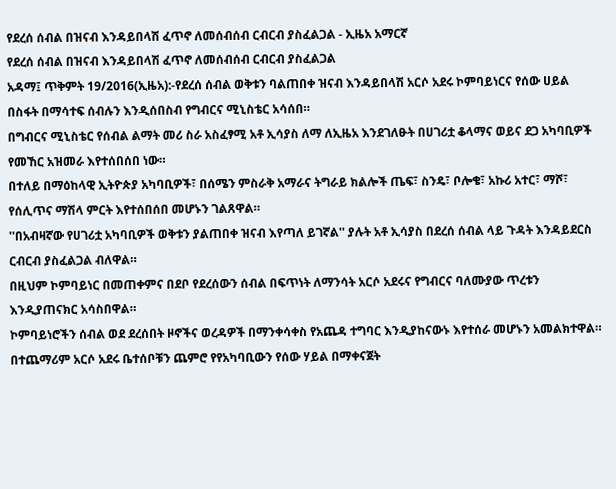የደረሰ ሰብል በዝናብ እንዳይበላሽ ፈጥኖ ለመሰብሰብ ርብርብ ያስፈልጋል - ኢዜአ አማርኛ
የደረሰ ሰብል በዝናብ እንዳይበላሽ ፈጥኖ ለመሰብሰብ ርብርብ ያስፈልጋል
አዳማ፤ ጥቅምት 19/2016(ኢዜአ):-የደረሰ ሰብል ወቅቱን ባልጠበቀ ዝናብ እንዳይበላሽ አርሶ አደሩ ኮምባይነርና የሰው ሀይል በስፋት በማሳተፍ ሰብሉን እንዲሰበስብ የግብርና ሚኒስቴር አሳሰበ።
በግብርና ሚኒስቴር የሰብል ልማት መሪ ስራ አስፈፃሚ አቶ ኢሳያስ ለማ ለኢዜአ እንደገለፁት በሀገሪቷ ቆላማና ወይና ደጋ አካባቢዎች የመኸር አዝመራ እየተሰበሰበ ነው።
በተለይ በማዕከላዊ ኢትዮጵያ አካባቢዎች፣ በሰሜን ምስራቅ አማራና ትግራይ ክልሎች ጤፍ፣ ስንዴ፣ ቦሎቄ፣ አኩሪ አተር፣ ማሾ፣ የሰሊጥና ማሽላ ምርት እየተሰበሰበ መሆኑን ገልጸዋል።
''በአብዛኛው የሀገሪቷ አካባቢዎች ወቅቱን ያልጠበቀ ዝናብ እየጣለ ይገኛል'' ያሉት አቶ ኢሳያስ በደረሰ ሰብል ላይ ጉዳት እንዳይደርስ ርብርብ ያስፈልጋል ብለዋል።
በዚህም ኮምባይነር በመጠቀምና በደቦ የደረሰውን ሰብል በፍጥነት ለማንሳት አርሶ አደሩና የግብርና ባለሙያው ጥረቱን እንዲያጠናክር አሳስበዋል።
ኮምባይነሮችን ሰብል ወደ ደረሰበት ዞኖችና ወረዳዎች በማንቀሳቀስ የአጨዳ ተግባር እንዲያከናውኑ እየተሰራ መሆኑን አመልክተዋል።
በተጨማሪም አርሶ አደሩ ቤተሰቦቹን ጨምሮ የየአካባቢውን የሰው ሃይል በማቀናጀት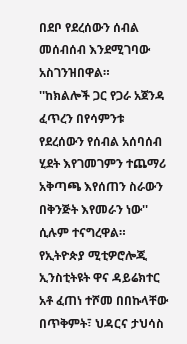በደቦ የደረሰውን ሰብል መሰብሰብ እንደሚገባው አስገንዝበዋል።
''ከክልሎች ጋር የጋራ አጀንዳ ፈጥረን በየሳምንቱ የደረሰውን የሰብል አሰባሰብ ሂደት እየገመገምን ተጨማሪ አቅጣጫ እየሰጠን ስራውን በቅንጅት እየመራን ነው'' ሲሉም ተናግረዋል።
የኢትዮጵያ ሚቲዎሮሎጂ ኢንስቲትዩት ዋና ዳይሬክተር አቶ ፈጠነ ተሾመ በበኩላቸው በጥቅምት፣ ህዳርና ታህሳስ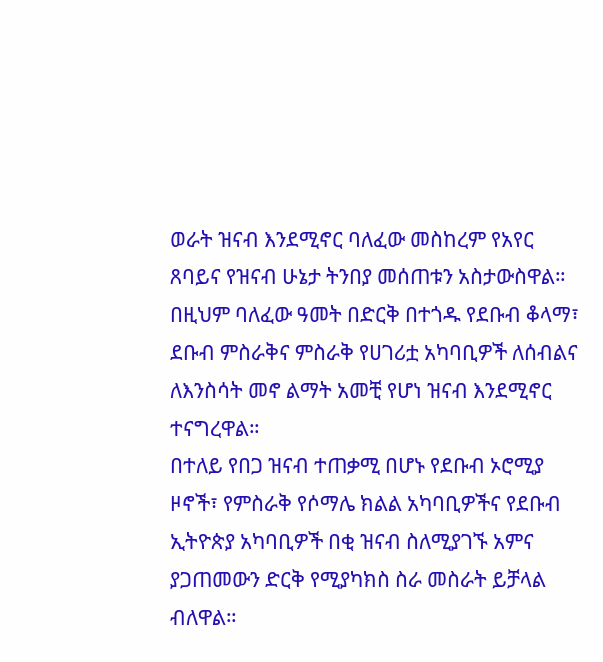ወራት ዝናብ እንደሚኖር ባለፈው መስከረም የአየር ጸባይና የዝናብ ሁኔታ ትንበያ መሰጠቱን አስታውስዋል።
በዚህም ባለፈው ዓመት በድርቅ በተጎዱ የደቡብ ቆላማ፣ ደቡብ ምስራቅና ምስራቅ የሀገሪቷ አካባቢዎች ለሰብልና ለእንስሳት መኖ ልማት አመቺ የሆነ ዝናብ እንደሚኖር ተናግረዋል።
በተለይ የበጋ ዝናብ ተጠቃሚ በሆኑ የደቡብ ኦሮሚያ ዞኖች፣ የምስራቅ የሶማሌ ክልል አካባቢዎችና የደቡብ ኢትዮጵያ አካባቢዎች በቂ ዝናብ ስለሚያገኙ አምና ያጋጠመውን ድርቅ የሚያካክስ ስራ መስራት ይቻላል ብለዋል።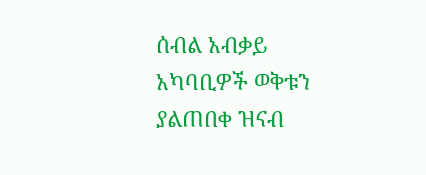ሰብል አብቃይ አካባቢዎች ወቅቱን ያልጠበቀ ዝናብ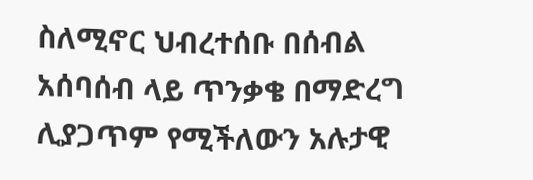ስለሚኖር ህብረተሰቡ በሰብል አሰባሰብ ላይ ጥንቃቄ በማድረግ ሊያጋጥም የሚችለውን አሉታዊ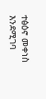ተፅዕኖ መቀነስ እንደሚገባ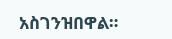አስገንዝበዋል።